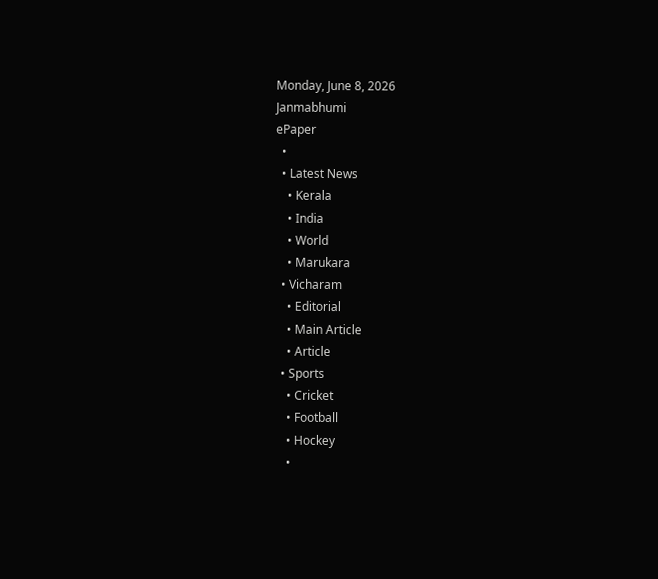Monday, June 8, 2026
Janmabhumi
ePaper
  •
  • Latest News
    • Kerala
    • India
    • World
    • Marukara
  • Vicharam
    • Editorial
    • Main Article
    • Article
  • Sports
    • Cricket
    • Football
    • Hockey
    •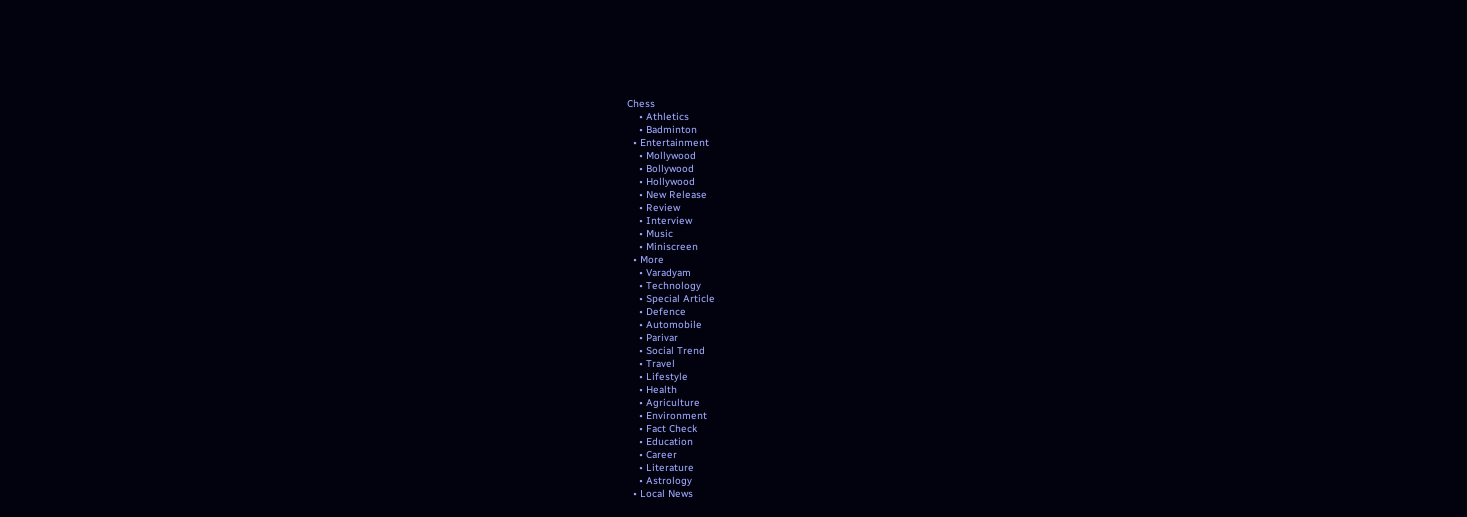Chess
    • Athletics
    • Badminton
  • Entertainment
    • Mollywood
    • Bollywood
    • Hollywood
    • New Release
    • Review
    • Interview
    • Music
    • Miniscreen
  • More
    • Varadyam
    • Technology
    • Special Article
    • Defence
    • Automobile
    • Parivar
    • Social Trend
    • Travel
    • Lifestyle
    • Health
    • Agriculture
    • Environment
    • Fact Check
    • Education
    • Career
    • Literature
    • Astrology
  • Local News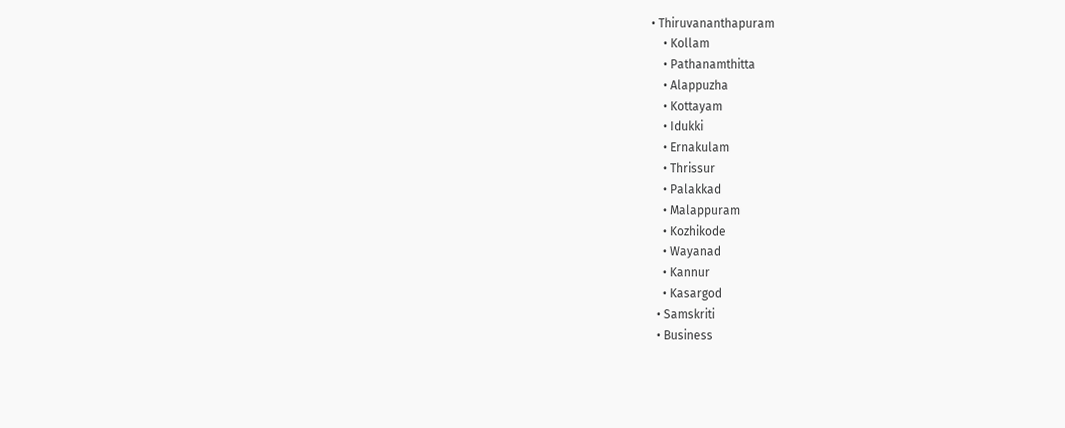• Thiruvananthapuram
    • Kollam
    • Pathanamthitta
    • Alappuzha
    • Kottayam
    • Idukki
    • Ernakulam
    • Thrissur
    • Palakkad
    • Malappuram
    • Kozhikode
    • Wayanad
    • Kannur
    • Kasargod
  • Samskriti
  • Business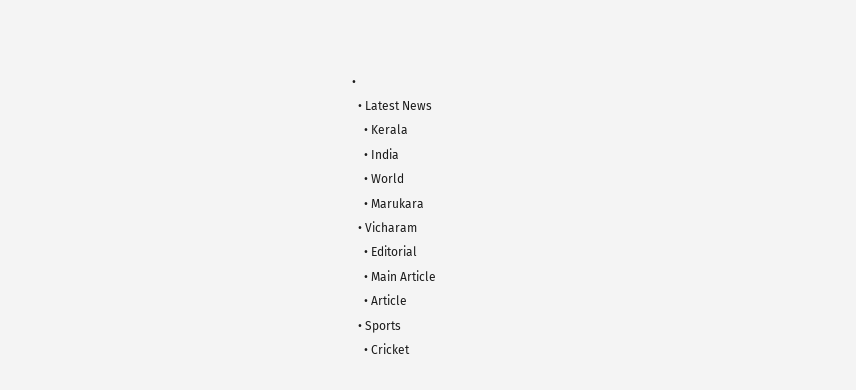•
  • Latest News
    • Kerala
    • India
    • World
    • Marukara
  • Vicharam
    • Editorial
    • Main Article
    • Article
  • Sports
    • Cricket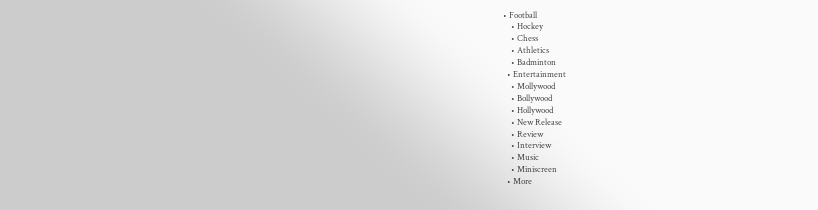• Football
    • Hockey
    • Chess
    • Athletics
    • Badminton
  • Entertainment
    • Mollywood
    • Bollywood
    • Hollywood
    • New Release
    • Review
    • Interview
    • Music
    • Miniscreen
  • More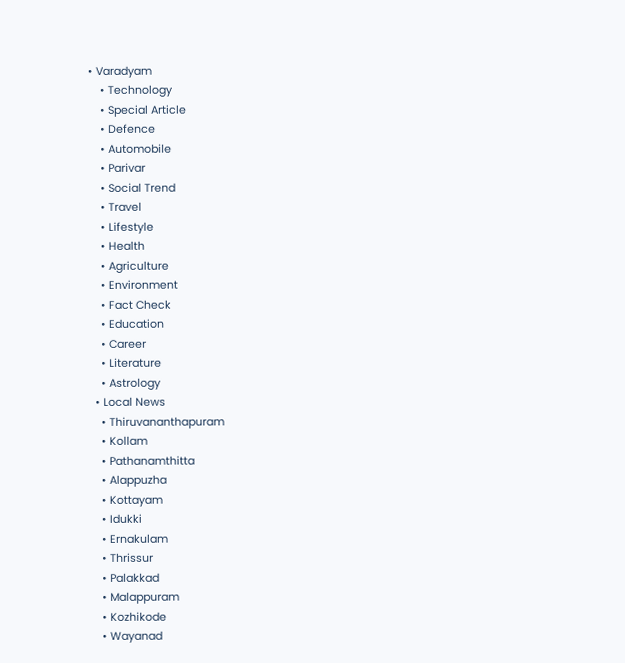• Varadyam
    • Technology
    • Special Article
    • Defence
    • Automobile
    • Parivar
    • Social Trend
    • Travel
    • Lifestyle
    • Health
    • Agriculture
    • Environment
    • Fact Check
    • Education
    • Career
    • Literature
    • Astrology
  • Local News
    • Thiruvananthapuram
    • Kollam
    • Pathanamthitta
    • Alappuzha
    • Kottayam
    • Idukki
    • Ernakulam
    • Thrissur
    • Palakkad
    • Malappuram
    • Kozhikode
    • Wayanad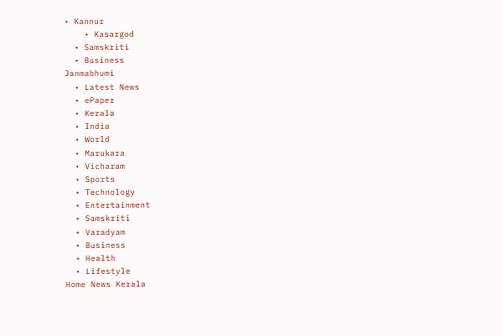• Kannur
    • Kasargod
  • Samskriti
  • Business
Janmabhumi
  • Latest News
  • ePaper
  • Kerala
  • India
  • World
  • Marukara
  • Vicharam
  • Sports
  • Technology
  • Entertainment
  • Samskriti
  • Varadyam
  • Business
  • Health
  • Lifestyle
Home News Kerala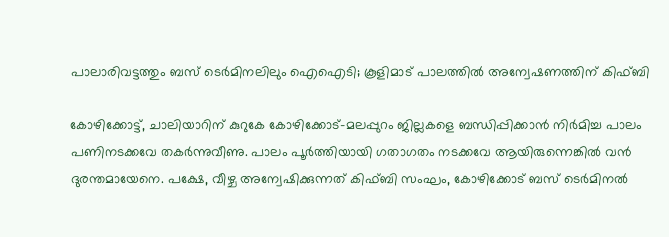പാലാരിവട്ടത്തും ബസ് ടെര്‍മിനലിലും ഐഐടി; കൂളിമാട് പാലത്തില്‍ അന്വേഷണത്തിന് കിഫ്ബി

കോഴിക്കോട്ട്, ചാലിയാറിന് കുറുകേ കോഴിക്കോട്-മലപ്പുറം ജില്ലകളെ ബന്ധിപ്പിക്കാന്‍ നിര്‍മിച്ച പാലം പണിനടക്കവേ തകര്‍ന്നുവീണു. പാലം പൂര്‍ത്തിയായി ഗതാഗതം നടക്കവേ ആയിരുന്നെങ്കില്‍ വന്‍ ദുരന്തമായേനെ. പക്ഷേ, വീഴ്ച അന്വേഷിക്കുന്നത് കിഫ്ബി സംഘം, കോഴിക്കോട് ബസ് ടെര്‍മിനല്‍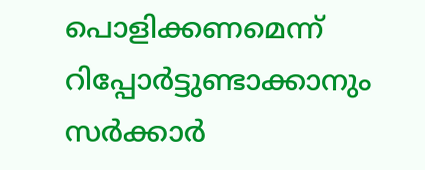പൊളിക്കണമെന്ന് റിപ്പോര്‍ട്ടുണ്ടാക്കാനും സര്‍ക്കാര്‍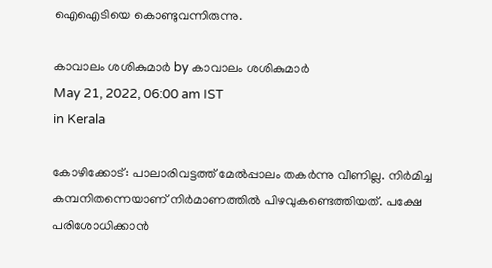ഐഐടിയെ കൊണ്ടുവന്നിരുന്നു.

കാവാലം ശശികുമാര്‍ by കാവാലം ശശികുമാര്‍
May 21, 2022, 06:00 am IST
in Kerala

കോഴിക്കോട്: പാലാരിവട്ടത്ത് മേല്‍പ്പാലം തകര്‍ന്നു വീണില്ല. നിര്‍മിച്ച കമ്പനിതന്നെയാണ് നിര്‍മാണത്തില്‍ പിഴവുകണ്ടെത്തിയത്. പക്ഷേ പരിശോധിക്കാന്‍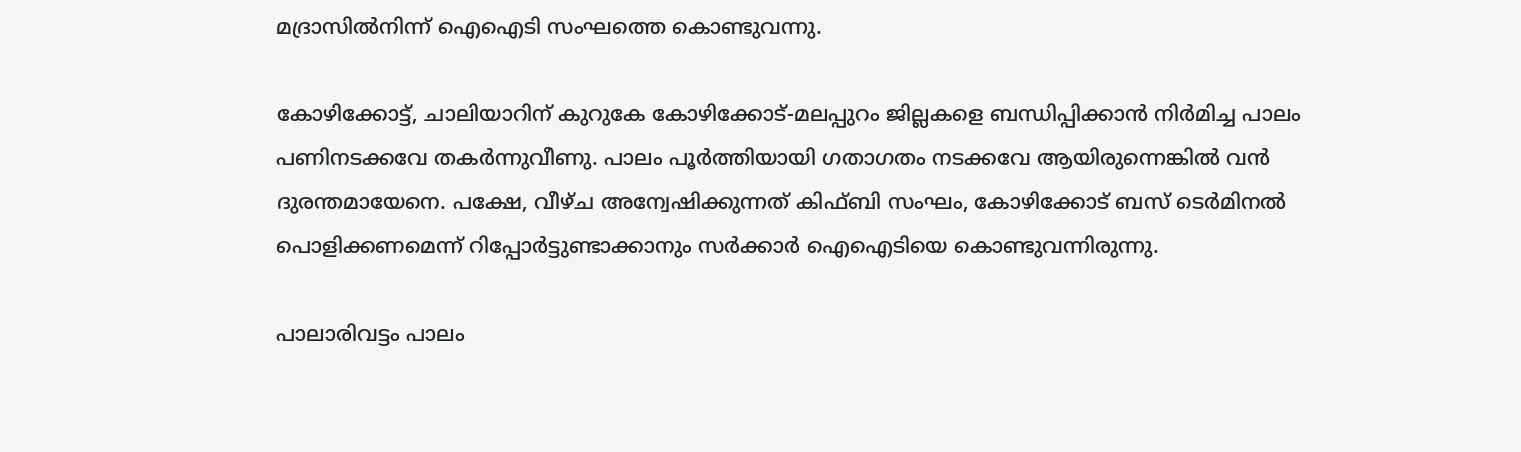മദ്രാസില്‍നിന്ന് ഐഐടി സംഘത്തെ കൊണ്ടുവന്നു.

കോഴിക്കോട്ട്, ചാലിയാറിന് കുറുകേ കോഴിക്കോട്-മലപ്പുറം ജില്ലകളെ ബന്ധിപ്പിക്കാന്‍ നിര്‍മിച്ച പാലം പണിനടക്കവേ തകര്‍ന്നുവീണു. പാലം പൂര്‍ത്തിയായി ഗതാഗതം നടക്കവേ ആയിരുന്നെങ്കില്‍ വന്‍ ദുരന്തമായേനെ. പക്ഷേ, വീഴ്ച അന്വേഷിക്കുന്നത് കിഫ്ബി സംഘം, കോഴിക്കോട് ബസ് ടെര്‍മിനല്‍ പൊളിക്കണമെന്ന് റിപ്പോര്‍ട്ടുണ്ടാക്കാനും സര്‍ക്കാര്‍ ഐഐടിയെ കൊണ്ടുവന്നിരുന്നു.

പാലാരിവട്ടം പാലം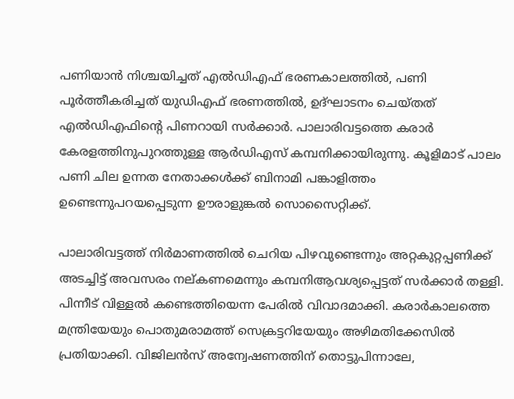പണിയാന്‍ നിശ്ചയിച്ചത് എല്‍ഡിഎഫ് ഭരണകാലത്തില്‍, പണി പൂര്‍ത്തീകരിച്ചത് യുഡിഎഫ് ഭരണത്തില്‍, ഉദ്ഘാടനം ചെയ്തത് എല്‍ഡിഎഫിന്റെ പിണറായി സര്‍ക്കാര്‍. പാലാരിവട്ടത്തെ കരാര്‍ കേരളത്തിനുപുറത്തുള്ള ആര്‍ഡിഎസ് കമ്പനിക്കായിരുന്നു. കൂളിമാട് പാലം പണി ചില ഉന്നത നേതാക്കള്‍ക്ക് ബിനാമി പങ്കാളിത്തം ഉണ്ടെന്നുപറയപ്പെടുന്ന ഊരാളുങ്കല്‍ സൊസൈറ്റിക്ക്.

പാലാരിവട്ടത്ത് നിര്‍മാണത്തില്‍ ചെറിയ പിഴവുണ്ടെന്നും അറ്റകുറ്റപ്പണിക്ക് അടച്ചിട്ട് അവസരം നല്കണമെന്നും കമ്പനിആവശ്യപ്പെട്ടത് സര്‍ക്കാര്‍ തള്ളി. പിന്നീട് വിള്ളല്‍ കണ്ടെത്തിയെന്ന പേരില്‍ വിവാദമാക്കി. കരാര്‍കാലത്തെ മന്ത്രിയേയും പൊതുമരാമത്ത് സെക്രട്ടറിയേയും അഴിമതിക്കേസില്‍ പ്രതിയാക്കി. വിജിലന്‍സ് അന്വേഷണത്തിന് തൊട്ടുപിന്നാലേ,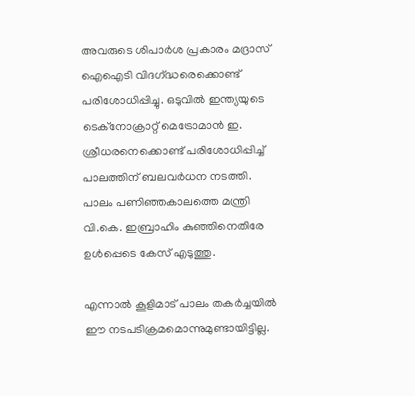അവരുടെ ശിപാര്‍ശ പ്രകാരം മദ്രാസ് ഐഐടി വിദഗ്‌ദ്ധരെക്കൊണ്ട് പരിശോധിപ്പിച്ചു. ഒടുവില്‍ ഇന്ത്യയുടെ ടെക്നോക്രാറ്റ് മെട്രോമാന്‍ ഇ. ശ്രീധരനെക്കൊണ്ട് പരിശോധിപ്പിച്ച് പാലത്തിന് ബലവര്‍ധന നടത്തി. പാലം പണിഞ്ഞകാലത്തെ മന്ത്രി വി.കെ. ഇബ്രാഹിം കുഞ്ഞിനെതിരേ ഉള്‍പ്പെടെ കേസ് എടുത്തു.

എന്നാല്‍ കൂളിമാട് പാലം തകര്‍ച്ചയില്‍ ഈ നടപടിക്രമമൊന്നുമുണ്ടായിട്ടില്ല.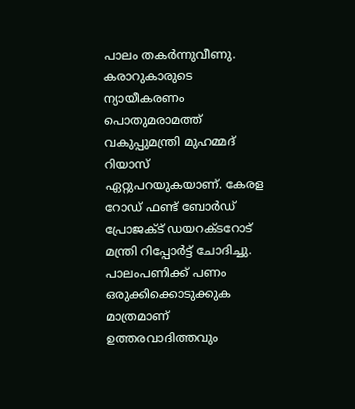പാലം തകര്‍ന്നുവീണു. കരാറുകാരുടെ ന്യായീകരണം പൊതുമരാമത്ത് വകുപ്പുമന്ത്രി മുഹമ്മദ് റിയാസ് ഏറ്റുപറയുകയാണ്. കേരള റോഡ് ഫണ്ട് ബോര്‍ഡ് പ്രോജക്ട് ഡയറക്ടറോട് മന്ത്രി റിപ്പോര്‍ട്ട് ചോദിച്ചു. പാലംപണിക്ക് പണം ഒരുക്കിക്കൊടുക്കുക മാത്രമാണ് ഉത്തരവാദിത്തവും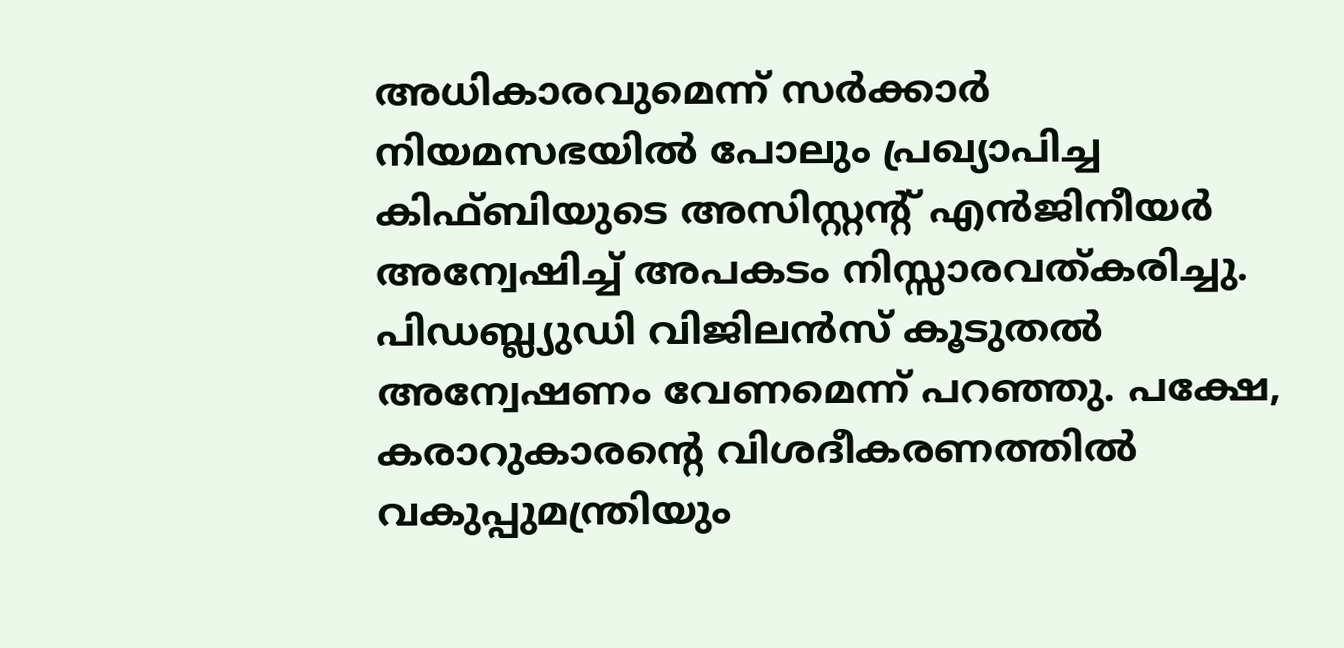അധികാരവുമെന്ന് സര്‍ക്കാര്‍ നിയമസഭയില്‍ പോലും പ്രഖ്യാപിച്ച കിഫ്ബിയുടെ അസിസ്റ്റന്റ് എന്‍ജിനീയര്‍ അന്വേഷിച്ച് അപകടം നിസ്സാരവത്കരിച്ചു. പിഡബ്ല്യുഡി വിജിലന്‍സ് കൂടുതല്‍ അന്വേഷണം വേണമെന്ന് പറഞ്ഞു. പക്ഷേ, കരാറുകാരന്റെ വിശദീകരണത്തില്‍ വകുപ്പുമന്ത്രിയും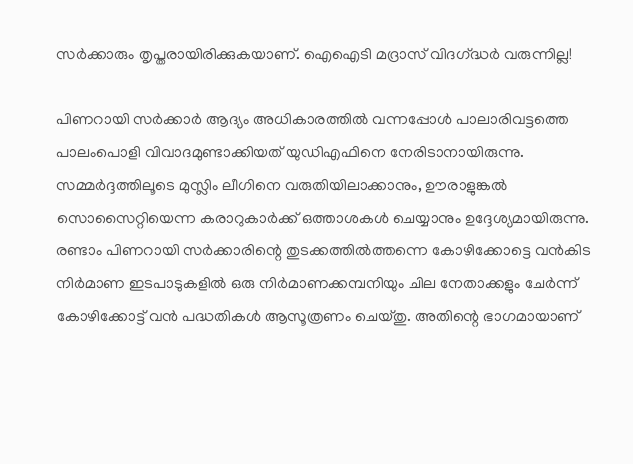സര്‍ക്കാരും തൃപ്തരായിരിക്കുകയാണ്. ഐഐടി മദ്രാസ് വിദഗ്‌ദ്ധര്‍ വരുന്നില്ല!

പിണറായി സര്‍ക്കാര്‍ ആദ്യം അധികാരത്തില്‍ വന്നപ്പോള്‍ പാലാരിവട്ടത്തെ പാലംപൊളി വിവാദമുണ്ടാക്കിയത് യുഡിഎഫിനെ നേരിടാനായിരുന്നു. സമ്മര്‍ദ്ദത്തിലൂടെ മുസ്ലിം ലീഗിനെ വരുതിയിലാക്കാനും, ഊരാളുങ്കല്‍ സൊസൈറ്റിയെന്ന കരാറുകാര്‍ക്ക് ഒത്താശകള്‍ ചെയ്യാനും ഉദ്ദേശ്യമായിരുന്നു. രണ്ടാം പിണറായി സര്‍ക്കാരിന്റെ തുടക്കത്തില്‍ത്തന്നെ കോഴിക്കോട്ടെ വന്‍കിട നിര്‍മാണ ഇടപാടുകളില്‍ ഒരു നിര്‍മാണക്കമ്പനിയും ചില നേതാക്കളും ചേര്‍ന്ന് കോഴിക്കോട്ട് വന്‍ പദ്ധതികള്‍ ആസൂത്രണം ചെയ്തു. അതിന്റെ ഭാഗമായാണ്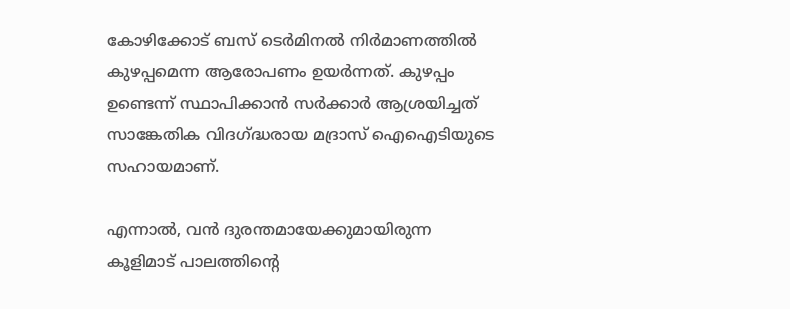കോഴിക്കോട് ബസ് ടെര്‍മിനല്‍ നിര്‍മാണത്തില്‍ കുഴപ്പമെന്ന ആരോപണം ഉയര്‍ന്നത്. കുഴപ്പം ഉണ്ടെന്ന് സ്ഥാപിക്കാന്‍ സര്‍ക്കാര്‍ ആശ്രയിച്ചത് സാങ്കേതിക വിദഗ്‌ദ്ധരായ മദ്രാസ് ഐഐടിയുടെ സഹായമാണ്.

എന്നാല്‍, വന്‍ ദുരന്തമായേക്കുമായിരുന്ന കൂളിമാട് പാലത്തിന്റെ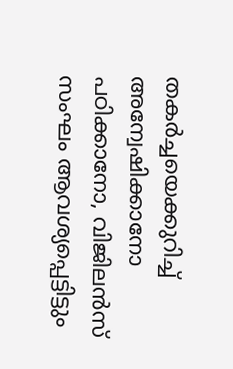തകര്‍ച്ചയെക്കുറിച്ച് അന്വേഷിക്കാനോ പഠിക്കാനോ, വിജിലന്‍സ് സംഘം ആവശ്യപ്പെട്ടിട്ടും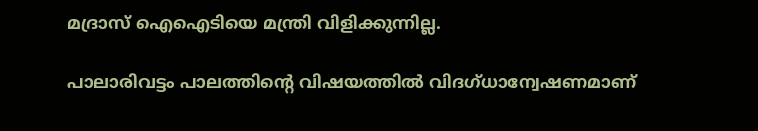മദ്രാസ് ഐഐടിയെ മന്ത്രി വിളിക്കുന്നില്ല.

പാലാരിവട്ടം പാലത്തിന്റെ വിഷയത്തില്‍ വിദഗ്ധാന്വേഷണമാണ്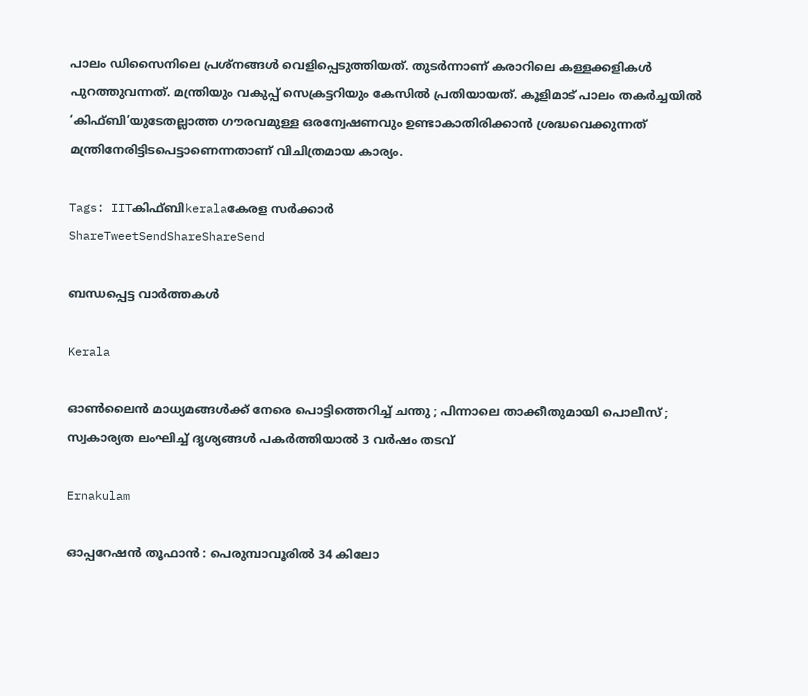പാലം ഡിസൈനിലെ പ്രശ്നങ്ങള്‍ വെളിപ്പെടുത്തിയത്. തുടര്‍ന്നാണ് കരാറിലെ കള്ളക്കളികള്‍ പുറത്തുവന്നത്. മന്ത്രിയും വകുപ്പ് സെക്രട്ടറിയും കേസില്‍ പ്രതിയായത്. കൂളിമാട് പാലം തകര്‍ച്ചയില്‍ ‘കിഫ്ബി’യുടേതല്ലാത്ത ഗൗരവമുള്ള ഒരന്വേഷണവും ഉണ്ടാകാതിരിക്കാന്‍ ശ്രദ്ധവെക്കുന്നത് മന്ത്രിനേരിട്ടിടപെട്ടാണെന്നതാണ് വിചിത്രമായ കാര്യം.

Tags: IITകിഫ്ബിkeralaകേരള സര്‍ക്കാര്‍
ShareTweetSendShareShareSend

ബന്ധപ്പെട്ട വാര്‍ത്തകള്‍

Kerala

ഓൺലൈൻ മാധ്യമങ്ങൾക്ക് നേരെ പൊട്ടിത്തെറിച്ച് ചന്തു ; പിന്നാലെ താക്കീതുമായി പൊലീസ് ; സ്വകാര്യത ലംഘിച്ച് ദൃശ്യങ്ങൾ പകർത്തിയാൽ 3 വർഷം തടവ്

Ernakulam

ഓപ്പറേഷൻ തൂഫാൻ : പെരുമ്പാവൂരിൽ 34 കിലോ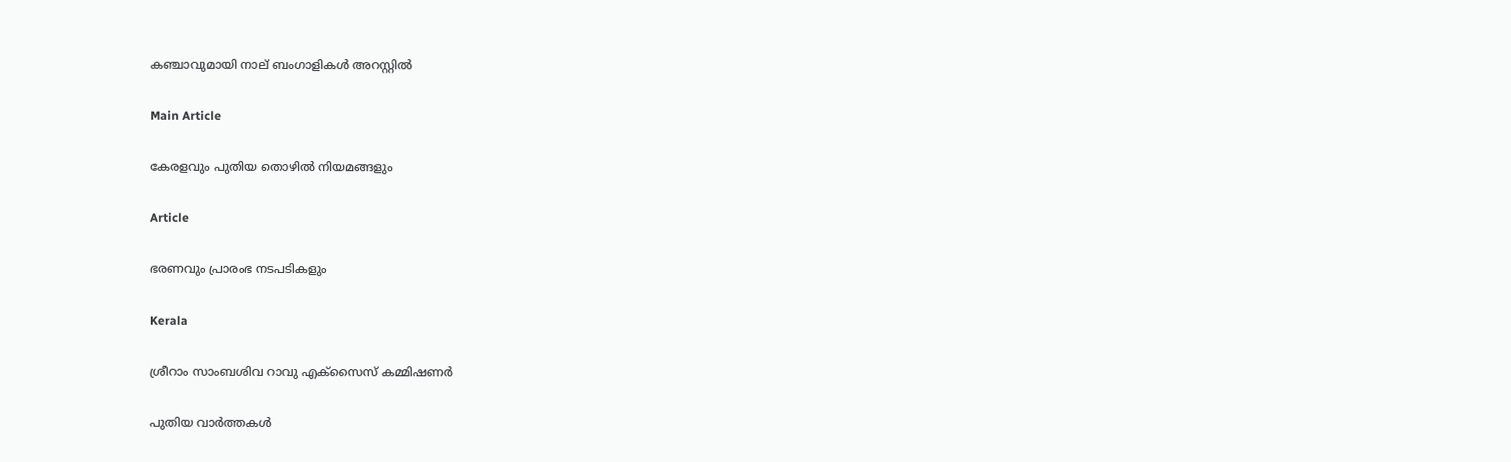കഞ്ചാവുമായി നാല് ബംഗാളികൾ അറസ്റ്റിൽ

Main Article

കേരളവും പുതിയ തൊഴില്‍ നിയമങ്ങളും

Article

ഭരണവും പ്രാരംഭ നടപടികളും

Kerala

ശ്രീറാം സാംബശിവ റാവു എക്‌സൈസ് കമ്മിഷണര്‍

പുതിയ വാര്‍ത്തകള്‍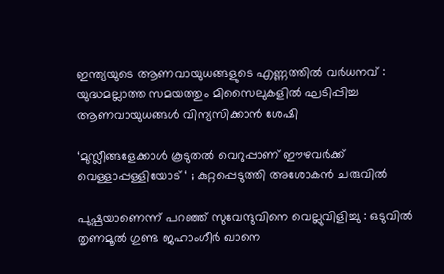ഇന്ത്യയുടെ ആണവായുധങ്ങളുടെ എണ്ണത്തിൽ വർധനവ് : യുദ്ധമല്ലാത്ത സമയത്തും മിസൈലുകളിൽ ഘടിപ്പിച്ച ആണവായുധങ്ങൾ വിന്യസിക്കാൻ ശേഷി

‘മുസ്ലീങ്ങളേക്കാൾ കൂടുതൽ വെറുപ്പാണ് ഈഴവർക്ക് വെള്ളാപ്പള്ളിയോട് ‘ ; കുറ്റപ്പെടുത്തി അശോകൻ ചരുവിൽ

പുഷ്പയാണെന്ന് പറഞ്ഞ് സുവേന്ദുവിനെ വെല്ലുവിളിച്ചു : ഒടുവിൽ തൃണമൂൽ ഗുണ്ട ജഹാംഗീർ ഖാനെ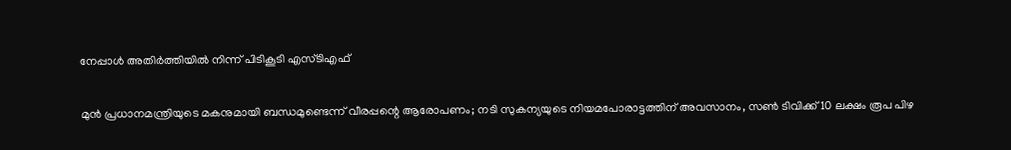നേപ്പാൾ അതിർത്തിയിൽ നിന്ന് പിടികൂടി എസ്ടിഎഫ്

മുൻ പ്രധാനമന്ത്രിയുടെ മകനുമായി ബന്ധമുണ്ടെന്ന് വീരപ്പന്റെ ആരോപണം; നടി സുകന്യയുടെ നിയമപോരാട്ടത്തിന് അവസാനം, സൺ ടിവിക്ക് 10 ലക്ഷം രൂപ പിഴ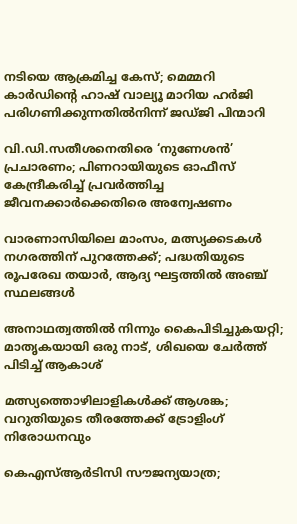നടിയെ ആക്രമിച്ച കേസ്; മെമ്മറി കാർഡിന്റെ ഹാഷ് വാല്യൂ മാറിയ ഹർജി പരിഗണിക്കുന്നതിൽനിന്ന് ജഡ്ജി പിന്മാറി

വി.ഡി.സതീശനെതിരെ ‘നുണേശൻ’ പ്രചാരണം; പിണറായിയുടെ ഓഫീസ് കേന്ദ്രീകരിച്ച് പ്രവർത്തിച്ച ജീവനക്കാർക്കെതിരെ അന്വേഷണം

വാരണാസിയിലെ മാംസം, മത്സ്യക്കടകൾ നഗരത്തിന് പുറത്തേക്ക്; പദ്ധതിയുടെ രൂപരേഖ തയാർ, ആദ്യ ഘട്ടത്തിൽ അഞ്ച് സ്ഥലങ്ങൾ

അനാഥത്വത്തില്‍ നിന്നും കൈപിടിച്ചുകയറ്റി; മാതൃകയായി ഒരു നാട്, ശിഖയെ ചേർത്ത് പിടിച്ച് ആകാശ്

മത്സ്യത്തൊഴിലാളികള്‍ക്ക് ആശങ്ക; വറുതിയുടെ തീരത്തേക്ക് ട്രോളിംഗ് നിരോധനവും

കെഎസ്ആർടിസി സൗജന്യയാത്ര;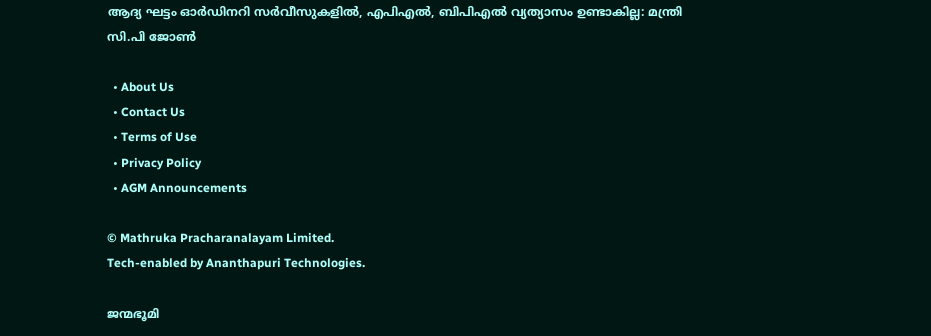ആദ്യ ഘട്ടം ഓർഡിനറി സർവീസുകളിൽ, എപിഎൽ, ബിപിഎൽ വ്യത്യാസം ഉണ്ടാകില്ല: മന്ത്രി സി.പി ജോൺ

  • About Us
  • Contact Us
  • Terms of Use
  • Privacy Policy
  • AGM Announcements

© Mathruka Pracharanalayam Limited.
Tech-enabled by Ananthapuri Technologies.

ജന്മഭൂമി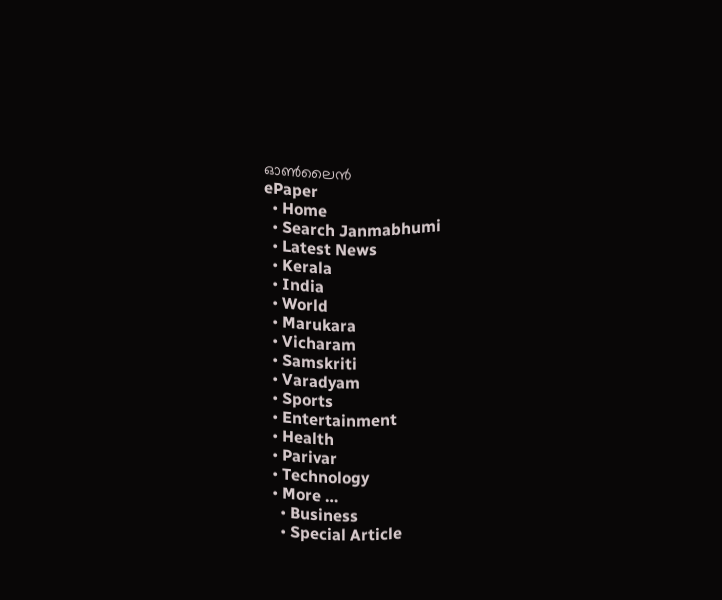ഓണ്‍ലൈന്‍
ePaper
  • Home
  • Search Janmabhumi
  • Latest News
  • Kerala
  • India
  • World
  • Marukara
  • Vicharam
  • Samskriti
  • Varadyam
  • Sports
  • Entertainment
  • Health
  • Parivar
  • Technology
  • More …
    • Business
    • Special Article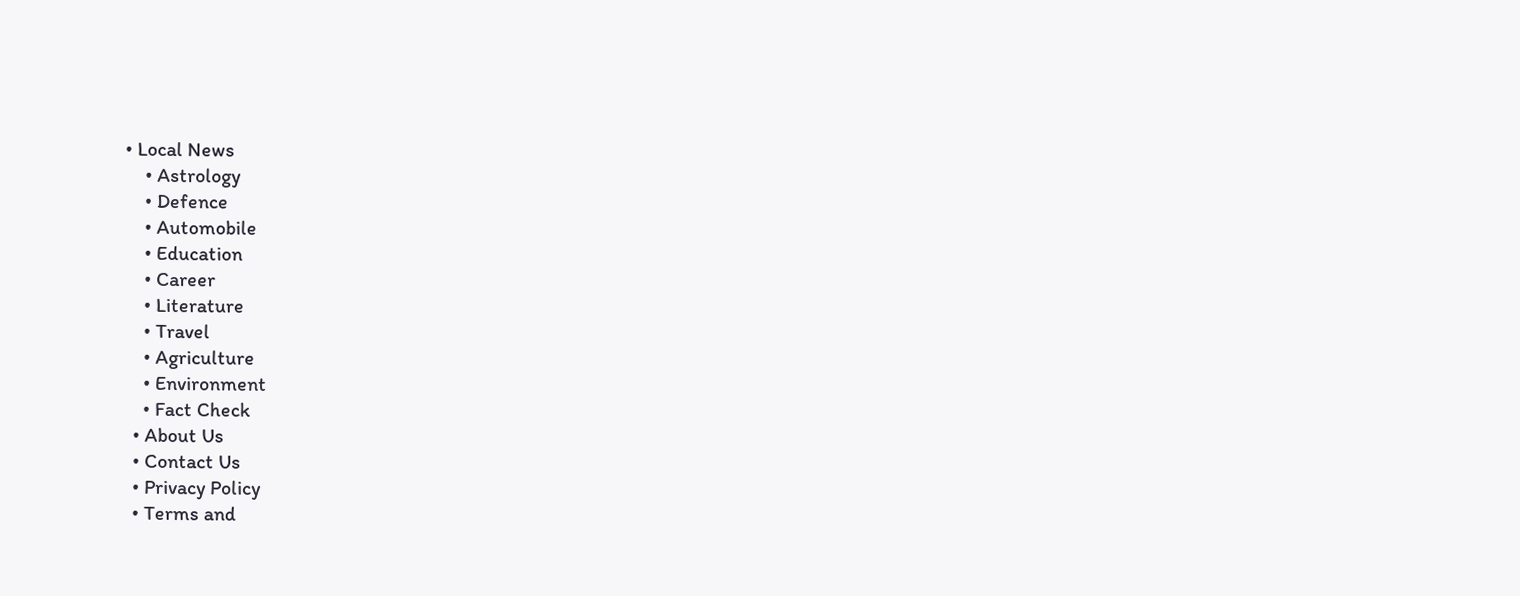• Local News
    • Astrology
    • Defence
    • Automobile
    • Education
    • Career
    • Literature
    • Travel
    • Agriculture
    • Environment
    • Fact Check
  • About Us
  • Contact Us
  • Privacy Policy
  • Terms and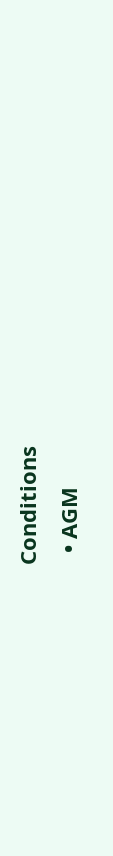Conditions
  • AGM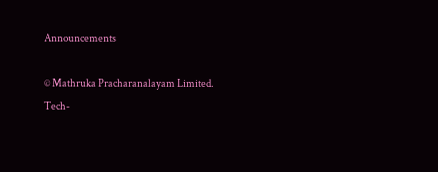Announcements

© Mathruka Pracharanalayam Limited.
Tech-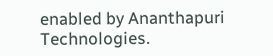enabled by Ananthapuri Technologies.